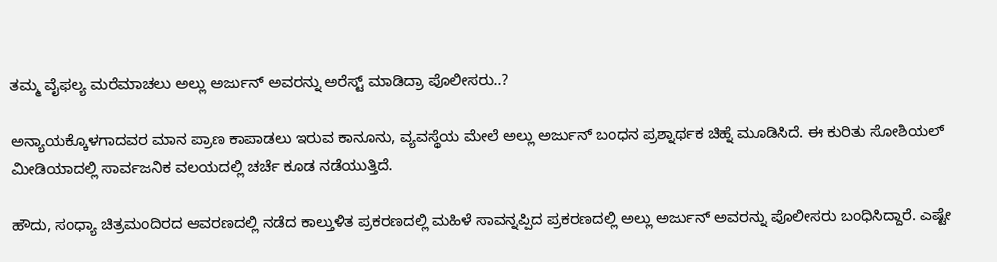ತಮ್ಮ ವೈಫಲ್ಯ ಮರೆಮಾಚಲು ಅಲ್ಲು ಅರ್ಜುನ್ ಅವರನ್ನು ಅರೆಸ್ಟ್ ಮಾಡಿದ್ರಾ ಪೊಲೀಸರು..?

ಅನ್ಯಾಯಕ್ಕೊಳಗಾದವರ ಮಾನ ಪ್ರಾಣ ಕಾಪಾಡಲು ಇರುವ ಕಾನೂನು, ವ್ಯವಸ್ಥೆಯ ಮೇಲೆ ಅಲ್ಲು ಅರ್ಜುನ್ ಬಂಧನ ಪ್ರಶ್ನಾರ್ಥಕ ಚಿಹ್ನೆ ಮೂಡಿಸಿದೆ. ಈ ಕುರಿತು ಸೋಶಿಯಲ್ ಮೀಡಿಯಾದಲ್ಲಿ ಸಾರ್ವಜನಿಕ ವಲಯದಲ್ಲಿ ಚರ್ಚೆ ಕೂಡ ನಡೆಯುತ್ತಿದೆ.

ಹೌದು, ಸಂಧ್ಯಾ ಚಿತ್ರಮಂದಿರದ ಆವರಣದಲ್ಲಿ ನಡೆದ ಕಾಲ್ತುಳಿತ ಪ್ರಕರಣದಲ್ಲಿ ಮಹಿಳೆ ಸಾವನ್ನಪ್ಪಿದ ಪ್ರಕರಣದಲ್ಲಿ ಅಲ್ಲು ಅರ್ಜುನ್ ಅವರನ್ನು ಪೊಲೀಸರು ಬಂಧಿಸಿದ್ದಾರೆ. ಎಷ್ಟೇ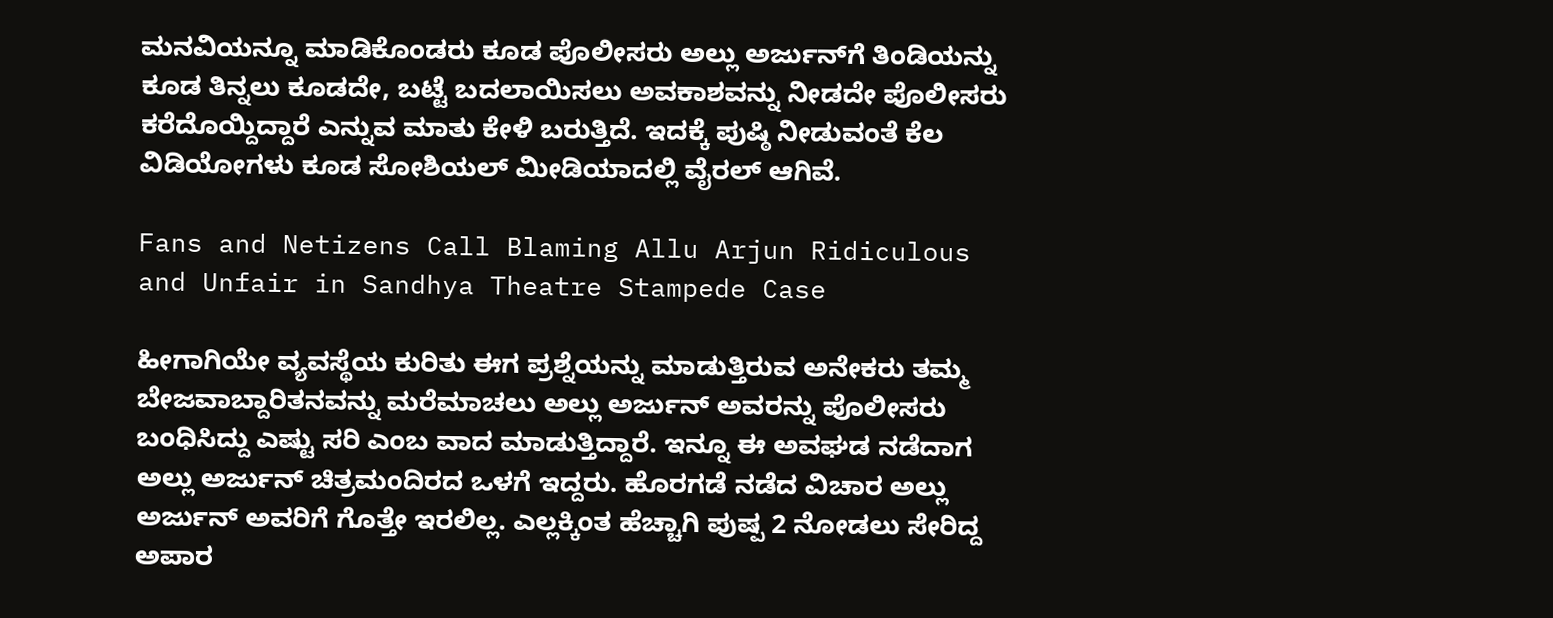ಮನವಿಯನ್ನೂ ಮಾಡಿಕೊಂಡರು ಕೂಡ ಪೊಲೀಸರು ಅಲ್ಲು ಅರ್ಜುನ್‌ಗೆ ತಿಂಡಿಯನ್ನು ಕೂಡ ತಿನ್ನಲು ಕೂಡದೇ, ಬಟ್ಟೆ ಬದಲಾಯಿಸಲು ಅವಕಾಶವನ್ನು ನೀಡದೇ ಪೊಲೀಸರು ಕರೆದೊಯ್ದಿದ್ದಾರೆ ಎನ್ನುವ ಮಾತು ಕೇಳಿ ಬರುತ್ತಿದೆ. ಇದಕ್ಕೆ ಪುಷ್ಠಿ ನೀಡುವಂತೆ ಕೆಲ ವಿಡಿಯೋಗಳು ಕೂಡ ಸೋಶಿಯಲ್ ಮೀಡಿಯಾದಲ್ಲಿ ವೈರಲ್ ಆಗಿವೆ.

Fans and Netizens Call Blaming Allu Arjun Ridiculous and Unfair in Sandhya Theatre Stampede Case

ಹೀಗಾಗಿಯೇ ವ್ಯವಸ್ಥೆಯ ಕುರಿತು ಈಗ ಪ್ರಶ್ನೆಯನ್ನು ಮಾಡುತ್ತಿರುವ ಅನೇಕರು ತಮ್ಮ ಬೇಜವಾಬ್ದಾರಿತನವನ್ನು ಮರೆಮಾಚಲು ಅಲ್ಲು ಅರ್ಜುನ್ ಅವರನ್ನು ಪೊಲೀಸರು ಬಂಧಿಸಿದ್ದು ಎಷ್ಟು ಸರಿ ಎಂಬ ವಾದ ಮಾಡುತ್ತಿದ್ದಾರೆ. ಇನ್ನೂ ಈ ಅವಘಡ ನಡೆದಾಗ ಅಲ್ಲು ಅರ್ಜುನ್ ಚಿತ್ರಮಂದಿರದ ಒಳಗೆ ಇದ್ದರು. ಹೊರಗಡೆ ನಡೆದ ವಿಚಾರ ಅಲ್ಲು ಅರ್ಜುನ್ ಅವರಿಗೆ ಗೊತ್ತೇ ಇರಲಿಲ್ಲ. ಎಲ್ಲಕ್ಕಿಂತ ಹೆಚ್ಚಾಗಿ ಪುಷ್ಪ 2 ನೋಡಲು ಸೇರಿದ್ದ ಅಪಾರ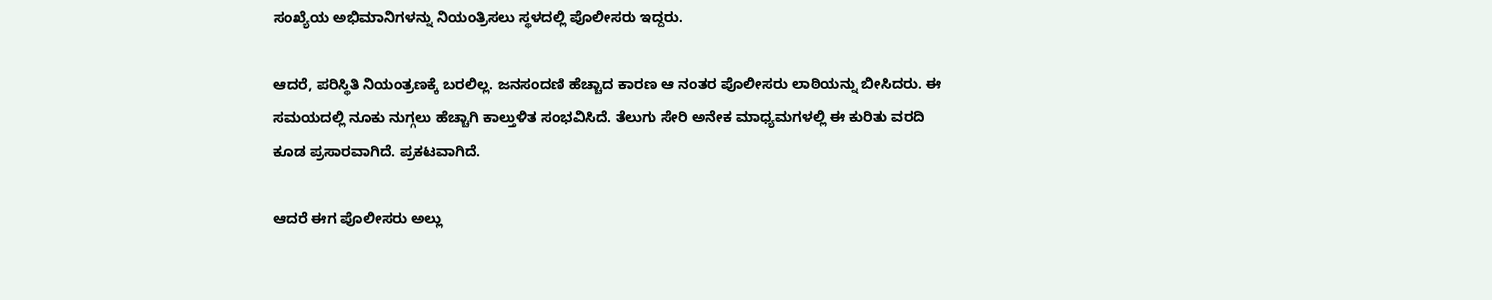ಸಂಖ್ಯೆಯ ಅಭಿಮಾನಿಗಳನ್ನು ನಿಯಂತ್ರಿಸಲು ಸ್ಥಳದಲ್ಲಿ ಪೊಲೀಸರು ಇದ್ದರು.

ಆದರೆ, ಪರಿಸ್ಥಿತಿ ನಿಯಂತ್ರಣಕ್ಕೆ ಬರಲಿಲ್ಲ. ಜನಸಂದಣಿ ಹೆಚ್ಚಾದ ಕಾರಣ ಆ ನಂತರ ಪೊಲೀಸರು ಲಾಠಿಯನ್ನು ಬೀಸಿದರು. ಈ ಸಮಯದಲ್ಲಿ ನೂಕು ನುಗ್ಗಲು ಹೆಚ್ಚಾಗಿ ಕಾಲ್ತುಳಿತ ಸಂಭವಿಸಿದೆ. ತೆಲುಗು ಸೇರಿ ಅನೇಕ ಮಾಧ್ಯಮಗಳಲ್ಲಿ ಈ ಕುರಿತು ವರದಿ ಕೂಡ ಪ್ರಸಾರವಾಗಿದೆ. ಪ್ರಕಟವಾಗಿದೆ.

ಆದರೆ ಈಗ ಪೊಲೀಸರು ಅಲ್ಲು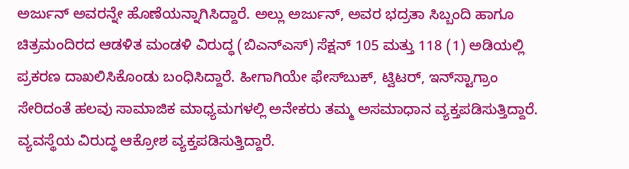ಅರ್ಜುನ್ ಅವರನ್ನೇ ಹೊಣೆಯನ್ನಾಗಿಸಿದ್ದಾರೆ. ಅಲ್ಲು ಅರ್ಜುನ್, ಅವರ ಭದ್ರತಾ ಸಿಬ್ಬಂದಿ ಹಾಗೂ ಚಿತ್ರಮಂದಿರದ ಆಡಳಿತ ಮಂಡಳಿ ವಿರುದ್ಧ (ಬಿಎನ್‌ಎಸ್) ಸೆಕ್ಷನ್ 105 ಮತ್ತು 118 (1) ಅಡಿಯಲ್ಲಿ ಪ್ರಕರಣ ದಾಖಲಿಸಿಕೊಂಡು ಬಂಧಿಸಿದ್ದಾರೆ. ಹೀಗಾಗಿಯೇ ಫೇಸ್‌ಬುಕ್, ಟ್ವಿಟರ್, ಇನ್‌ಸ್ಟಾಗ್ರಾಂ ಸೇರಿದಂತೆ ಹಲವು ಸಾಮಾಜಿಕ ಮಾಧ್ಯಮಗಳಲ್ಲಿ ಅನೇಕರು ತಮ್ಮ ಅಸಮಾಧಾನ ವ್ಯಕ್ತಪಡಿಸುತ್ತಿದ್ದಾರೆ. ವ್ಯವಸ್ಥೆಯ ವಿರುದ್ಧ ಆಕ್ರೋಶ ವ್ಯಕ್ತಪಡಿಸುತ್ತಿದ್ದಾರೆ.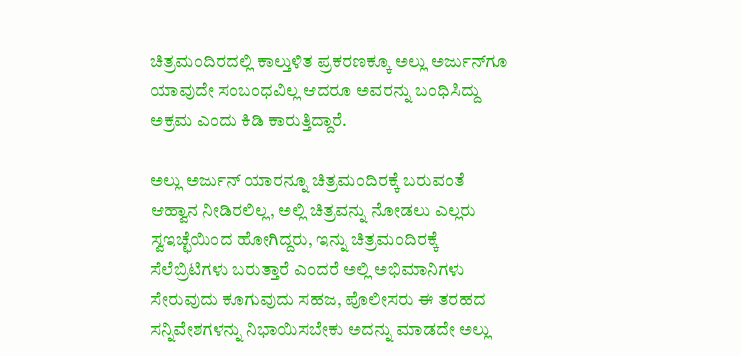ಚಿತ್ರಮಂದಿರದಲ್ಲಿ ಕಾಲ್ತುಳಿತ ಪ್ರಕರಣಕ್ಕೂ ಅಲ್ಲು ಅರ್ಜುನ್‌ಗೂ ಯಾವುದೇ ಸಂಬಂಧವಿಲ್ಲ ಆದರೂ ಅವರನ್ನು ಬಂಧಿಸಿದ್ದು ಅಕ್ರಮ ಎಂದು ಕಿಡಿ ಕಾರುತ್ತಿದ್ದಾರೆ.

ಅಲ್ಲು ಅರ್ಜುನ್ ಯಾರನ್ನೂ ಚಿತ್ರಮಂದಿರಕ್ಕೆ ಬರುವಂತೆ ಆಹ್ವಾನ ನೀಡಿರಲಿಲ್ಲ, ಅಲ್ಲಿ ಚಿತ್ರವನ್ನು ನೋಡಲು ಎಲ್ಲರು ಸ್ವಇಚ್ಛೆಯಿಂದ ಹೋಗಿದ್ದರು, ಇನ್ನು ಚಿತ್ರಮಂದಿರಕ್ಕೆ ಸೆಲೆಬ್ರಿಟಿಗಳು ಬರುತ್ತಾರೆ ಎಂದರೆ ಅಲ್ಲಿ ಅಭಿಮಾನಿಗಳು ಸೇರುವುದು ಕೂಗುವುದು ಸಹಜ, ಪೊಲೀಸರು ಈ ತರಹದ ಸನ್ನಿವೇಶಗಳನ್ನು ನಿಭಾಯಿಸಬೇಕು ಅದನ್ನು ಮಾಡದೇ ಅಲ್ಲು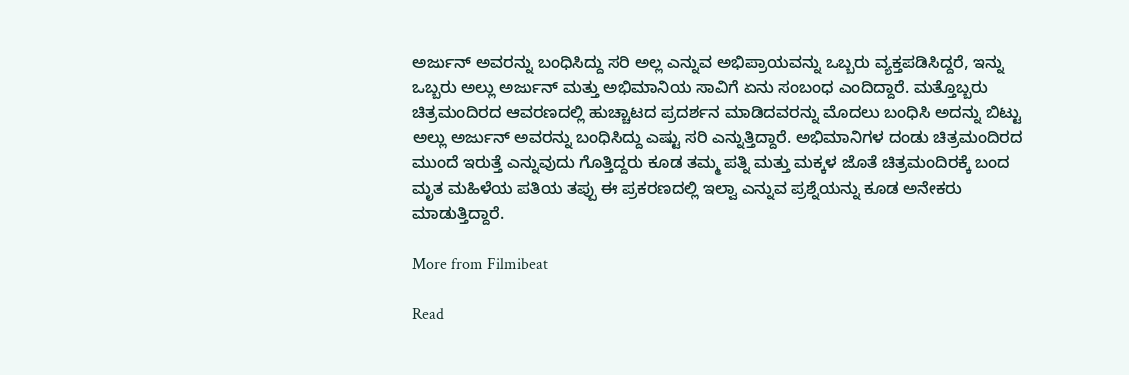ಅರ್ಜುನ್ ಅವರನ್ನು ಬಂಧಿಸಿದ್ದು ಸರಿ ಅಲ್ಲ ಎನ್ನುವ ಅಭಿಪ್ರಾಯವನ್ನು ಒಬ್ಬರು ವ್ಯಕ್ತಪಡಿಸಿದ್ದರೆ, ಇನ್ನು ಒಬ್ಬರು ಅಲ್ಲು ಅರ್ಜುನ್ ಮತ್ತು ಅಭಿಮಾನಿಯ ಸಾವಿಗೆ ಏನು ಸಂಬಂಧ ಎಂದಿದ್ದಾರೆ. ಮತ್ತೊಬ್ಬರು ಚಿತ್ರಮಂದಿರದ ಆವರಣದಲ್ಲಿ ಹುಚ್ಚಾಟದ ಪ್ರದರ್ಶನ ಮಾಡಿದವರನ್ನು ಮೊದಲು ಬಂಧಿಸಿ ಅದನ್ನು ಬಿಟ್ಟು ಅಲ್ಲು ಅರ್ಜುನ್ ಅವರನ್ನು ಬಂಧಿಸಿದ್ದು ಎಷ್ಟು ಸರಿ ಎನ್ನುತ್ತಿದ್ದಾರೆ. ಅಭಿಮಾನಿಗಳ ದಂಡು ಚಿತ್ರಮಂದಿರದ ಮುಂದೆ ಇರುತ್ತೆ ಎನ್ನುವುದು ಗೊತ್ತಿದ್ದರು ಕೂಡ ತಮ್ಮ ಪತ್ನಿ ಮತ್ತು ಮಕ್ಕಳ ಜೊತೆ ಚಿತ್ರಮಂದಿರಕ್ಕೆ ಬಂದ ಮೃತ ಮಹಿಳೆಯ ಪತಿಯ ತಪ್ಪು ಈ ಪ್ರಕರಣದಲ್ಲಿ ಇಲ್ವಾ ಎನ್ನುವ ಪ್ರಶ್ನೆಯನ್ನು ಕೂಡ ಅನೇಕರು ಮಾಡುತ್ತಿದ್ದಾರೆ.

More from Filmibeat

Read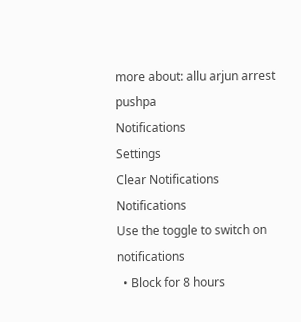more about: allu arjun arrest pushpa
Notifications
Settings
Clear Notifications
Notifications
Use the toggle to switch on notifications
  • Block for 8 hours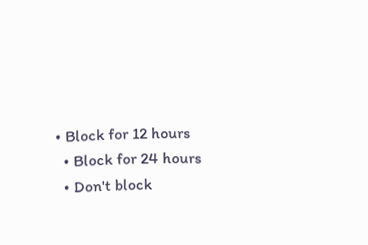• Block for 12 hours
  • Block for 24 hours
  • Don't block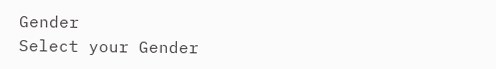Gender
Select your Gender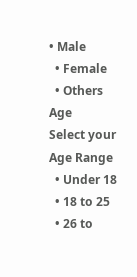• Male
  • Female
  • Others
Age
Select your Age Range
  • Under 18
  • 18 to 25
  • 26 to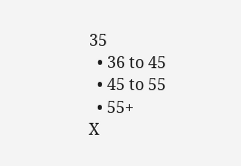35
  • 36 to 45
  • 45 to 55
  • 55+
X